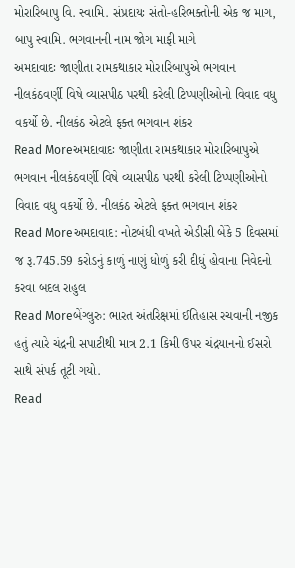મોરારિબાપુ વિ. સ્વામિ. સંપ્રદાયઃ સંતો-હરિભક્તોની એક જ માગ, બાપુ સ્વામિ. ભગવાનની નામ જોગ માફી માગે
અમદાવાદઃ જાણીતા રામકથાકાર મોરારિબાપુએ ભગવાન નીલકંઠવર્ણી વિષે વ્યાસપીઠ પરથી કરેલી ટિપ્પણીઓનો વિવાદ વધુ વકર્યો છે. નીલકંઠ એટલે ફક્ત ભગવાન શંકર
Read Moreઅમદાવાદઃ જાણીતા રામકથાકાર મોરારિબાપુએ ભગવાન નીલકંઠવર્ણી વિષે વ્યાસપીઠ પરથી કરેલી ટિપ્પણીઓનો વિવાદ વધુ વકર્યો છે. નીલકંઠ એટલે ફક્ત ભગવાન શંકર
Read Moreઅમદાવાદ: નોટબંધી વખતે એડીસી બેંકે 5 દિવસમાં જ રૂ.745.59 કરોડનું કાળું નાણું ધોળું કરી દીધું હોવાના નિવેદનો કરવા બદલ રાહુલ
Read Moreબેંગ્લુરુ: ભારત અંતરિક્ષમાં ઈતિહાસ રચવાની નજીક હતું ત્યારે ચંદ્રની સપાટીથી માત્ર 2.1 કિમી ઉપર ચંદ્રયાનનો ઈસરો સાથે સંપર્ક તૂટી ગયો.
Read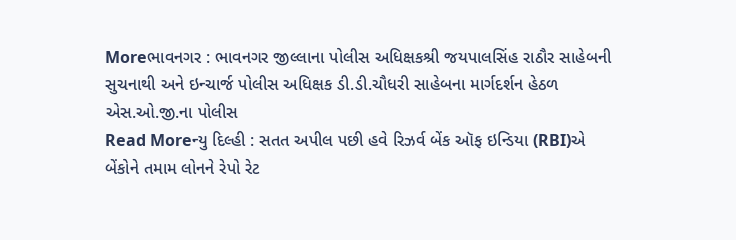Moreભાવનગર : ભાવનગર જીલ્લાના પોલીસ અધિક્ષકશ્રી જયપાલસિંહ રાઠૌર સાહેબની સુચનાથી અને ઇન્ચાર્જ પોલીસ અધિક્ષક ડી.ડી.ચૌધરી સાહેબના માર્ગદર્શન હેઠળ એસ.ઓ.જી.ના પોલીસ
Read Moreન્યુ દિલ્હી : સતત અપીલ પછી હવે રિઝર્વ બેંક ઑફ ઇન્ડિયા (RBI)એ બેંકોને તમામ લોનને રેપો રેટ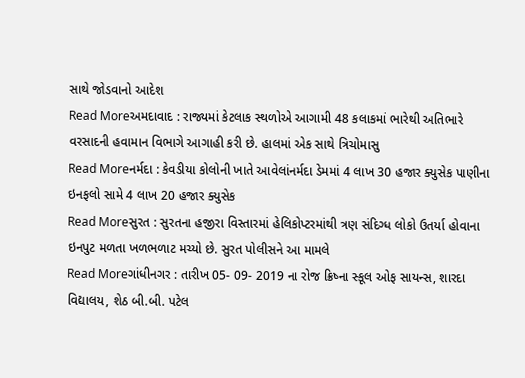સાથે જોડવાનો આદેશ
Read Moreઅમદાવાદ : રાજ્યમાં કેટલાક સ્થળોએ આગામી 48 કલાકમાં ભારેથી અતિભારે વરસાદની હવામાન વિભાગે આગાહી કરી છે. હાલમાં એક સાથે ત્રિચોમાસુ
Read Moreનર્મદા : કેવડીયા કોલોની ખાતે આવેલાંનર્મદા ડેમમાં 4 લાખ 30 હજાર ક્યુસેક પાણીના ઇનફલો સામે 4 લાખ 20 હજાર ક્યુસેક
Read Moreસુરત : સુરતના હજીરા વિસ્તારમાં હેલિકોપ્ટરમાંથી ત્રણ સંદિગ્ધ લોકો ઉતર્યા હોવાના ઇનપુટ મળતા ખળભળાટ મચ્યો છે. સુરત પોલીસને આ મામલે
Read Moreગાંધીનગર : તારીખ 05- 09- 2019 ના રોજ ક્રિષ્ના સ્કૂલ ઓફ સાયન્સ, શારદા વિદ્યાલય, શેઠ બી.બી. પટેલ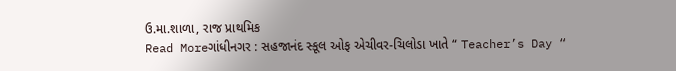ઉ.મા.શાળા, રાજ પ્રાથમિક
Read Moreગાંધીનગર : સહજાનંદ સ્કૂલ ઓફ એચીવર-ચિલોડા ખાતે “ Teacher’s Day “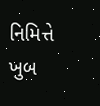નિમિત્તે ખુબ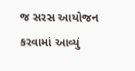જ સરસ આયોજન કરવામાં આવ્યું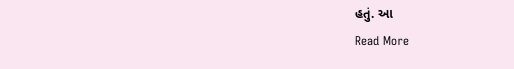હતું. આ
Read More